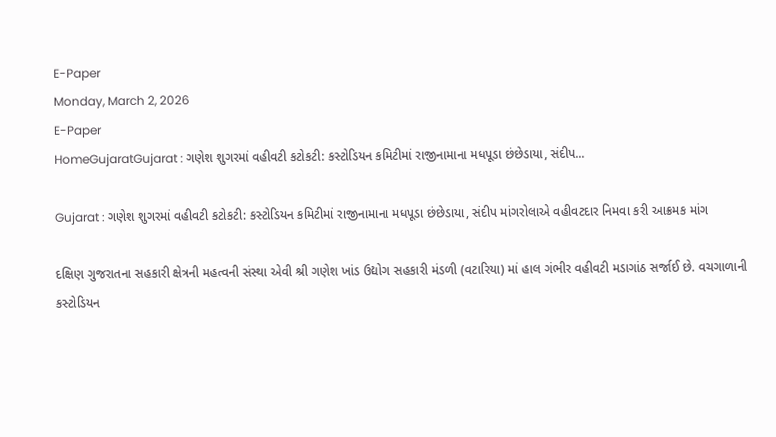E-Paper
Monday, March 2, 2026
E-Paper
HomeGujaratGujarat : ગણેશ શુગરમાં વહીવટી કટોકટી: કસ્ટોડિયન કમિટીમાં રાજીનામાના મધપૂડા છંછેડાયા, સંદીપ...

Gujarat : ગણેશ શુગરમાં વહીવટી કટોકટી: કસ્ટોડિયન કમિટીમાં રાજીનામાના મધપૂડા છંછેડાયા, સંદીપ માંગરોલાએ વહીવટદાર નિમવા કરી આક્રમક માંગ

દક્ષિણ ગુજરાતના સહકારી ક્ષેત્રની મહત્વની સંસ્થા એવી શ્રી ગણેશ ખાંડ ઉદ્યોગ સહકારી મંડળી (વટારિયા) માં હાલ ગંભીર વહીવટી મડાગાંઠ સર્જાઈ છે. વચગાળાની કસ્ટોડિયન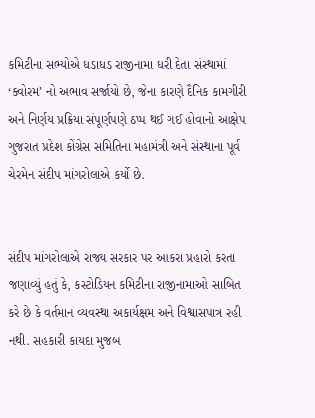કમિટીના સભ્યોએ ધડાધડ રાજીનામા ધરી દેતા સંસ્થામાં ‘ક્વોરમ’ નો અભાવ સર્જાયો છે, જેના કારણે દૈનિક કામગીરી અને નિર્ણય પ્રક્રિયા સંપૂર્ણપણે ઠપ્પ થઈ ગઈ હોવાનો આક્ષેપ ગુજરાત પ્રદેશ કોંગ્રેસ સમિતિના મહામંત્રી અને સંસ્થાના પૂર્વ ચેરમેન સંદીપ માંગરોલાએ કર્યો છે.


સંદીપ માંગરોલાએ રાજ્ય સરકાર પર આકરા પ્રહારો કરતા જણાવ્યું હતું કે, કસ્ટોડિયન કમિટીના રાજીનામાઓ સાબિત કરે છે કે વર્તમાન વ્યવસ્થા અકાર્યક્ષમ અને વિશ્વાસપાત્ર રહી નથી. સહકારી કાયદા મુજબ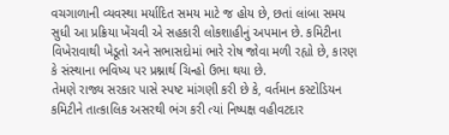વચગાળાની વ્યવસ્થા મર્યાદિત સમય માટે જ હોય છે, છતાં લાંબા સમય સુધી આ પ્રક્રિયા ખેંચવી એ સહકારી લોકશાહીનું અપમાન છે. કમિટીના વિખેરાવાથી ખેડૂતો અને સભાસદોમાં ભારે રોષ જોવા મળી રહ્યો છે, કારણ કે સંસ્થાના ભવિષ્ય પર પ્રશ્નાર્થ ચિન્હો ઉભા થયા છે.
તેમણે રાજ્ય સરકાર પાસે સ્પષ્ટ માંગણી કરી છે કે, વર્તમાન કસ્ટોડિયન કમિટીને તાત્કાલિક અસરથી ભંગ કરી ત્યાં નિષ્પક્ષ વહીવટદાર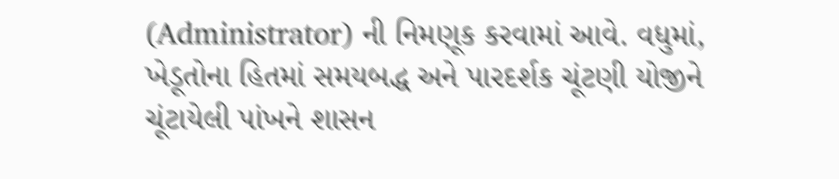(Administrator) ની નિમણૂક કરવામાં આવે. વધુમાં, ખેડૂતોના હિતમાં સમયબદ્ધ અને પારદર્શક ચૂંટણી યોજીને ચૂંટાયેલી પાંખને શાસન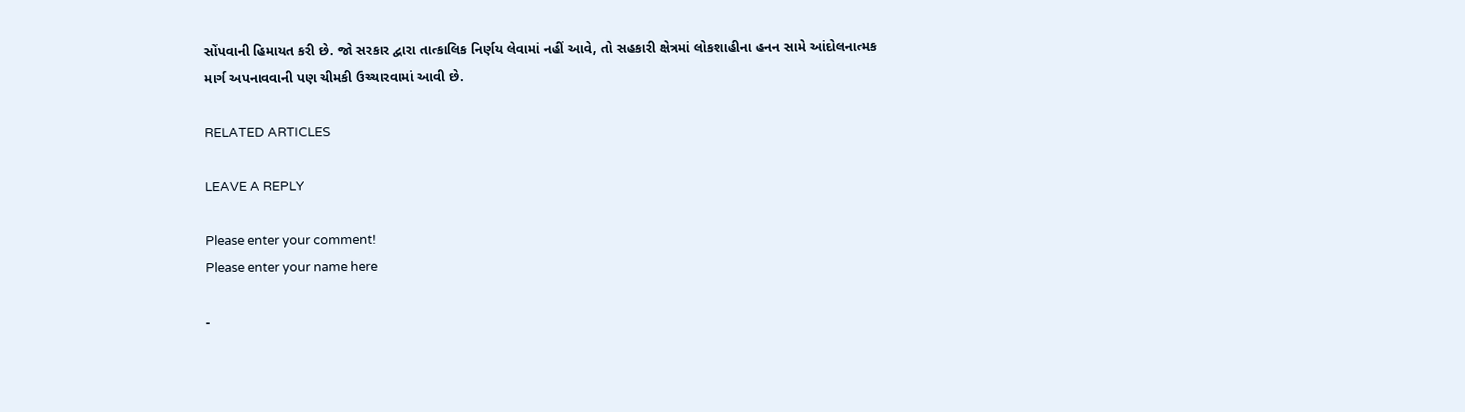સોંપવાની હિમાયત કરી છે. જો સરકાર દ્વારા તાત્કાલિક નિર્ણય લેવામાં નહીં આવે, તો સહકારી ક્ષેત્રમાં લોકશાહીના હનન સામે આંદોલનાત્મક માર્ગ અપનાવવાની પણ ચીમકી ઉચ્ચારવામાં આવી છે.

RELATED ARTICLES

LEAVE A REPLY

Please enter your comment!
Please enter your name here

-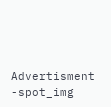Advertisment -spot_img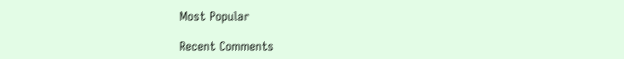Most Popular

Recent Comments